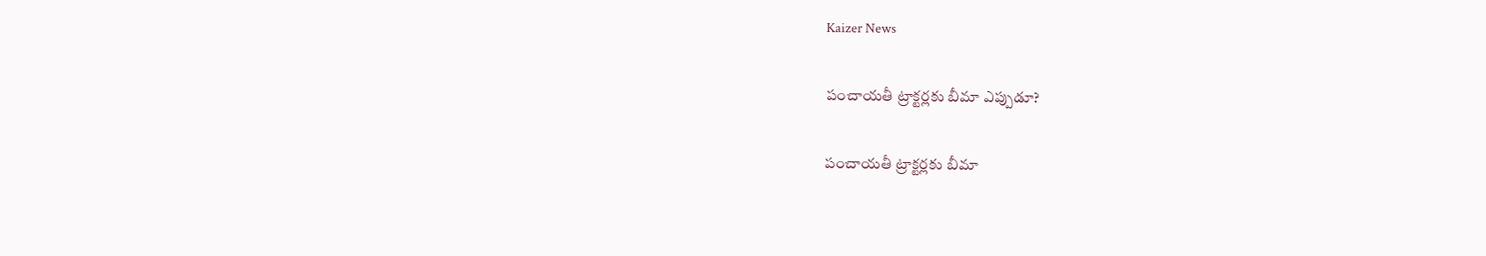Kaizer News

పంచాయతీ ట్రాక్టర్లకు బీమా ఎప్పుడూ?

పంచాయతీ ట్రాక్టర్లకు బీమా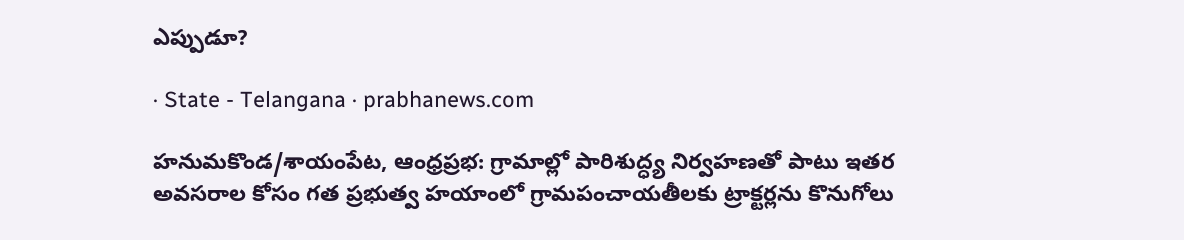ఎప్పుడూ?

· State - Telangana · prabhanews.com

హనుమకొండ/శాయంపేట, ఆంధ్రప్రభ: గ్రామాల్లో పారిశుద్ధ్య నిర్వహణతో పాటు ఇతర అవసరాల కోసం గత ప్రభుత్వ హయాంలో గ్రామపంచాయతీలకు ట్రాక్టర్లను కొనుగోలు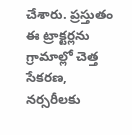చేశారు. ప్రస్తుతం ఈ ట్రాక్టర్లను గ్రామాల్లో చెత్త సేకరణ, నర్సరీలకు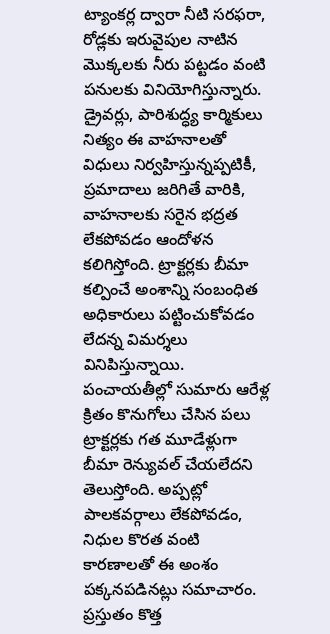ట్యాంకర్ల ద్వారా నీటి సరఫరా, రోడ్లకు ఇరువైపుల నాటిన మొక్కలకు నీరు పట్టడం వంటి పనులకు వినియోగిస్తున్నారు. డ్రైవర్లు, పారిశుద్ధ్య కార్మికులు నిత్యం ఈ వాహనాలతో విధులు నిర్వహిస్తున్నప్పటికీ, ప్రమాదాలు జరిగితే వారికి, వాహనాలకు సరైన భద్రత లేకపోవడం ఆందోళన కలిగిస్తోంది. ట్రాక్టర్లకు బీమా కల్పించే అంశాన్ని సంబంధిత అధికారులు పట్టించుకోవడం లేదన్న విమర్శలు వినిపిస్తున్నాయి. పంచాయతీల్లో సుమారు ఆరేళ్ల క్రితం కొనుగోలు చేసిన పలు ట్రాక్టర్లకు గత మూడేళ్లుగా బీమా రెన్యువల్ చేయలేదని తెలుస్తోంది. అప్పట్లో పాలకవర్గాలు లేకపోవడం, నిధుల కొరత వంటి కారణాలతో ఈ అంశం పక్కనపడినట్లు సమాచారం. ప్రస్తుతం కొత్త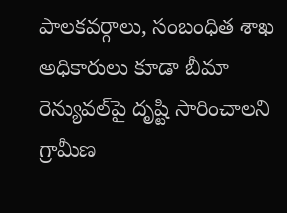పాలకవర్గాలు, సంబంధిత శాఖ అధికారులు కూడా బీమా రెన్యువల్‌పై దృష్టి సారించాలని గ్రామీణ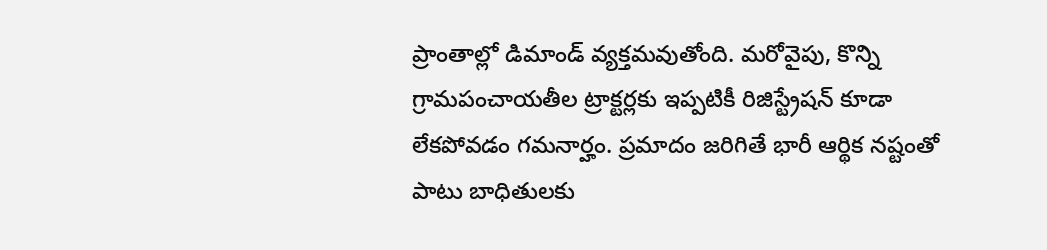ప్రాంతాల్లో డిమాండ్ వ్యక్తమవుతోంది. మరోవైపు, కొన్ని గ్రామపంచాయతీల ట్రాక్టర్లకు ఇప్పటికీ రిజిస్ట్రేషన్ కూడా లేకపోవడం గమనార్హం. ప్రమాదం జరిగితే భారీ ఆర్థిక నష్టంతో పాటు బాధితులకు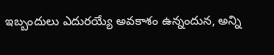ఇబ్బందులు ఎదురయ్యే అవకాశం ఉన్నందున, అన్ని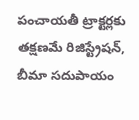పంచాయతీ ట్రాక్టర్లకు తక్షణమే రిజిస్ట్రేషన్, బీమా సదుపాయం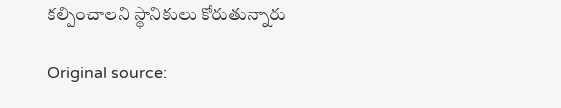కల్పించాలని స్థానికులు కోరుతున్నారు

Original source: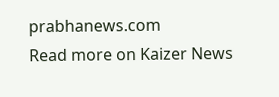prabhanews.com
Read more on Kaizer News